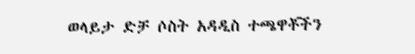ወላይታ ድቻ ሶስት አዳዲስ ተጫዋቾችን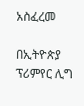አስፈረመ

በኢትዮጵያ ፕሪምየር ሊግ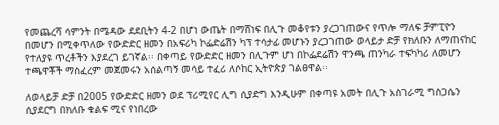የመጨረሻ ሳምንት በሜዳው ደደቢትን 4-2 በሆነ ውጤት በማሸነፍ በሊጉ መቆየቱን ያረጋገጠውና የጥሎ ማለፍ ቻምፒዮን በመሆን በሚቀጥለው የውድድር ዘመን በአፍሪካ ኮፌድሬሽን ካፕ ተሳታፊ መሆኑን ያረጋገጠው ወላይታ ድቻ የክለቡን ለማጠናከር የተለያዩ ጥረቶችን እያደረገ ይገኛል፡፡ በቀጣይ የውድድር ዘመን በሊጉም ሆነ በኮፌደሬሽን ዋንጫ ጠንካራ ተፍካካሪ ለመሆን ተጫዋቾች ማስፈረም መጀመሩን አሰልጣኝ መሳይ ተፈሪ ለሶከር ኢትዮጵያ ገልፀዋል፡፡

ለወላይቻ ድቻ በ2005 የውድድር ዘመን ወደ ፕሪሚየር ሊግ ሲያድግ እንዲሁም በቀጣዩ አመት በሊጉ አስገራሚ ግስጋሴን ሲያደርግ በክለቡ ቁልፍ ሚና የነበረው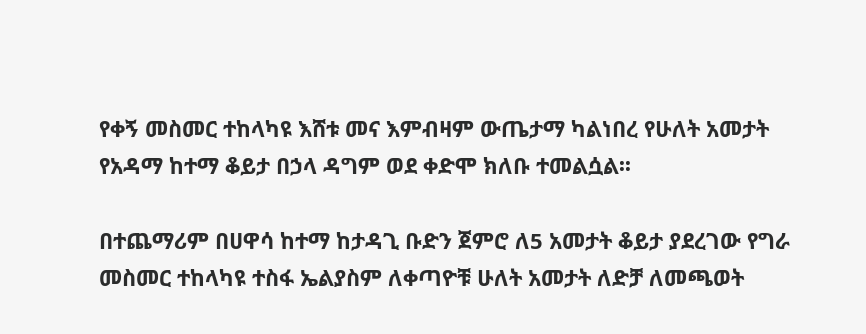የቀኝ መስመር ተከላካዩ እሸቱ መና እምብዛም ውጤታማ ካልነበረ የሁለት አመታት የአዳማ ከተማ ቆይታ በኃላ ዳግም ወደ ቀድሞ ክለቡ ተመልሷል፡፡

በተጨማሪም በሀዋሳ ከተማ ከታዳጊ ቡድን ጀምሮ ለ5 አመታት ቆይታ ያደረገው የግራ መስመር ተከላካዩ ተስፋ ኤልያስም ለቀጣዮቹ ሁለት አመታት ለድቻ ለመጫወት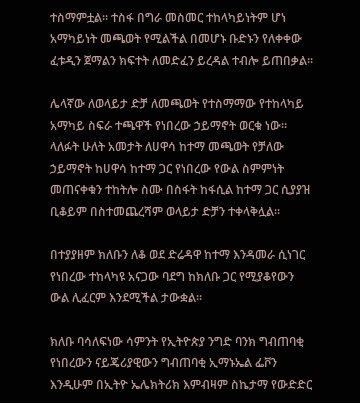ተስማምቷል፡፡ ተስፋ በግራ መስመር ተከላካይነትም ሆነ አማካይነት መጫወት የሚልችል በመሆኑ ቡድኑን የለቀቀው ፈቱዲን ጀማልን ክፍተት ለመድፈን ይረዳል ተብሎ ይጠበቃል፡፡

ሌላኛው ለወላይታ ድቻ ለመጫወት የተስማማው የተከላካይ አማካይ ስፍራ ተጫዋች የነበረው ኃይማኖት ወርቁ ነው፡፡ ላለፉት ሁለት አመታት ለሀዋሳ ከተማ መጫወት የቻለው ኃይማኖት ከሀዋሳ ከተማ ጋር የነበረው የውል ስምምነት መጠናቀቁን ተከትሎ ስሙ በስፋት ከፋሲል ከተማ ጋር ሲያያዝ ቢቆይም በስተመጨረሻም ወላይታ ድቻን ተቀላቅሏል፡፡

በተያያዘም ክለቡን ለቆ ወደ ድሬዳዋ ከተማ እንዳመራ ሲነገር የነበረው ተከላካዩ አናጋው ባደግ ከክለቡ ጋር የሚያቆየውን ውል ሊፈርም እንደሚችል ታውቋል፡፡

ክለቡ ባሳለፍነው ሳምንት የኢትዮጵያ ንግድ ባንክ ግብጠባቂ የነበረውን ናይጄሪያዊውን ግብጠባቂ ኢማኑኤል ፌቮን እንዲሁም በኢትዮ ኤሌክትሪክ እምብዛም ስኬታማ የውድድር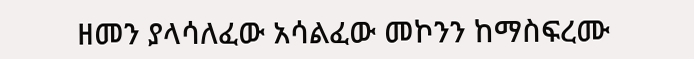ዘመን ያላሳለፈው አሳልፈው መኮንን ከማስፍረሙ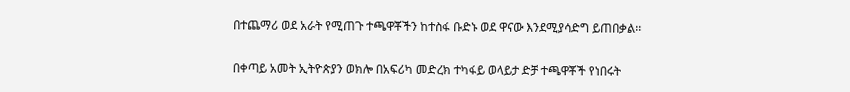በተጨማሪ ወደ አራት የሚጠጉ ተጫዋቾችን ከተስፋ ቡድኑ ወደ ዋናው እንደሚያሳድግ ይጠበቃል፡፡

በቀጣይ አመት ኢትዮጵያን ወክሎ በአፍሪካ መድረክ ተካፋይ ወላይታ ድቻ ተጫዋቾች የነበሩት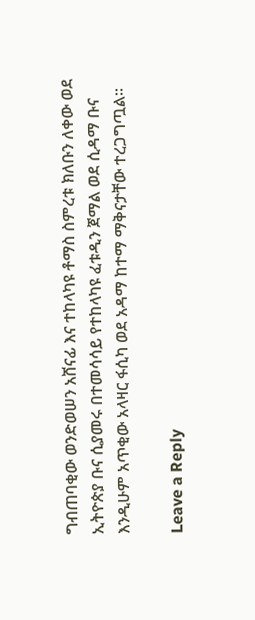ግብጠባቂው ወንድወሠን አሸናፊ እና ተከላካዩ ቶማስ ስምረቱ ክለቡን ለቀው ወደ ኢትዮጵያ ቡና ሲያመሩ በተመሳሳይ የተከላካዩ ፈቱዲን ጀማል ወደ ሲዳማ ቡና እንዲሁም አጥቂው አላዛር ፋሲካ ወደ አዳማ ከተማ ማቅናታቸው ተረጋግጧል፡፡

Leave a Reply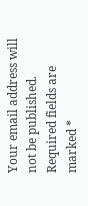Your email address will not be published. Required fields are marked *